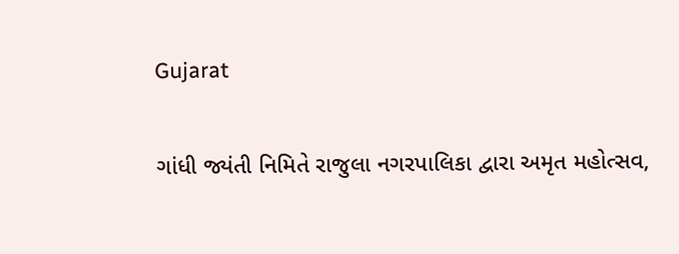Gujarat

ગાંધી જ્યંતી નિમિતે રાજુલા નગરપાલિકા દ્વારા અમૃત મહોત્સવ,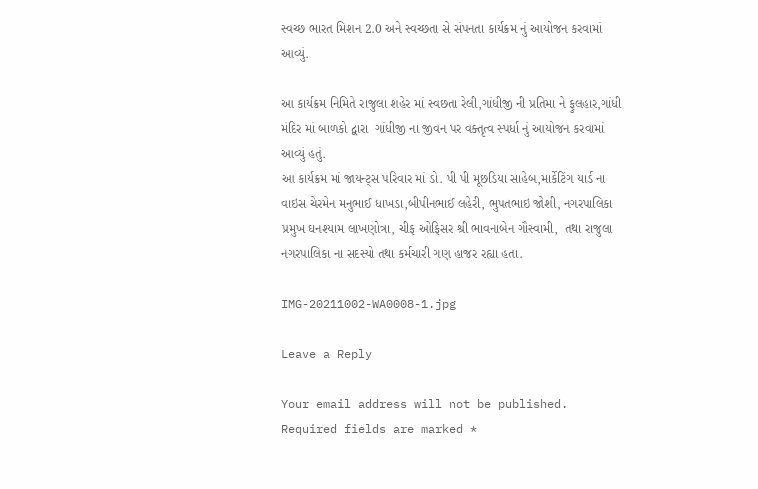સ્વચ્છ ભારત મિશન 2.0 અને સ્વચ્છતા સે સંપનતા કાર્યક્રમ નું આયોજન કરવામાં આવ્યું.

આ કાર્યક્રમ નિમિતે રાજુલા શહેર માં સ્વછતા રેલી,ગાંધીજી ની પ્રતિમા ને ફુલહાર,ગાંધી મંદિર માં બાળકો દ્વારા  ગાંધીજી ના જીવન પર વક્તૃત્વ સ્પર્ધા નું આયોજન કરવામાં આવ્યું હતું.
આ કાર્યક્રમ માં જાયન્ટ્સ પરિવાર માં ડો. પી પી મૂછડિયા સાહેબ,માર્કેટિંગ યાર્ડ ના વાઇસ ચેરમેન મનુભાઈ ધાખડા,બીપીનભાઈ લહેરી, ભુપતભાઇ જોશી, નગરપાલિકા પ્રમુખ ઘનશ્યામ લાખણોત્રા, ચીફ ઓફિસર શ્રી ભાવનાબેન ગૌસ્વામી,  તથા રાજુલા નગરપાલિકા ના સદસ્યો તથા કર્મચારી ગણ હાજર રહ્યા હતા.

IMG-20211002-WA0008-1.jpg

Leave a Reply

Your email address will not be published. Required fields are marked *